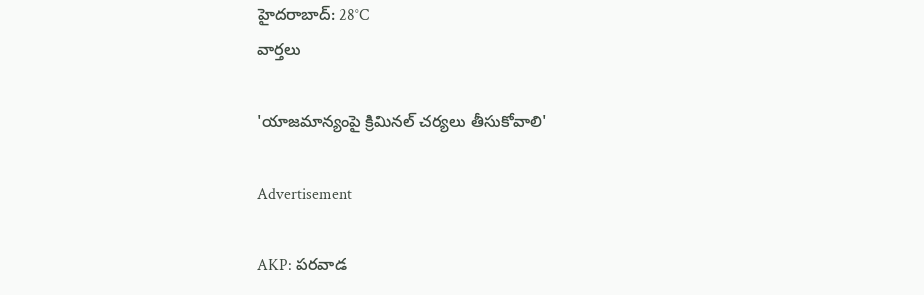హైదరాబాద్: 28°C
వార్తలు

'యాజమాన్యంపై క్రిమినల్ చర్యలు తీసుకోవాలి'

Advertisement

AKP: పరవాడ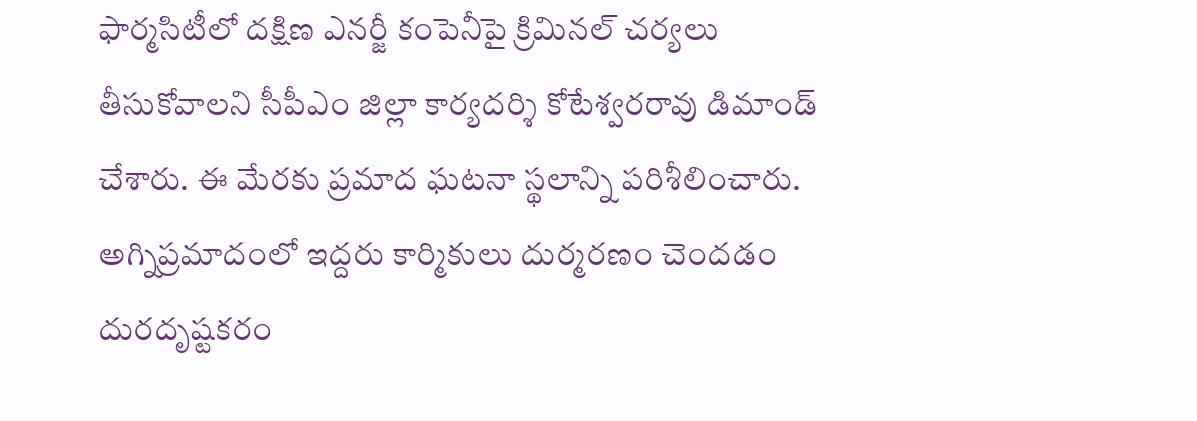ఫార్మసిటీలో దక్షిణ ఎనర్జీ కంపెనీపై క్రిమినల్ చర్యలు తీసుకోవాలని సీపీఎం జిల్లా కార్యదర్శి కోటేశ్వరరావు డిమాండ్ చేశారు. ఈ మేరకు ప్రమాద ఘటనా స్థలాన్ని పరిశీలించారు. అగ్నిప్రమాదంలో ఇద్దరు కార్మికులు దుర్మరణం చెందడం దురదృష్టకరం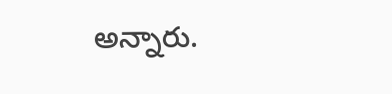అన్నారు.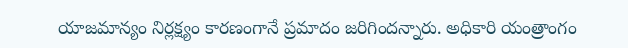యాజమాన్యం నిర్లక్ష్యం కారణంగానే ప్రమాదం జరిగిందన్నారు. అధికారి యంత్రాంగం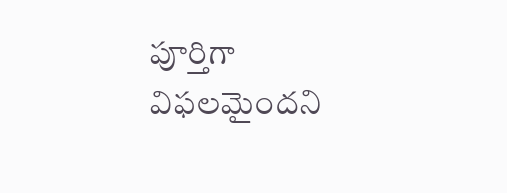పూర్తిగా విఫలమైందని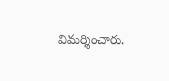విమర్శించారు.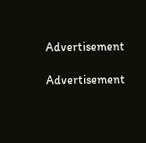Advertisement

Advertisement